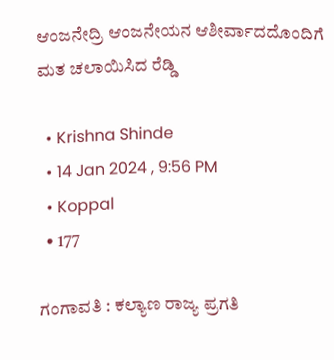ಆಂಜನೇದ್ರಿ ಆಂಜನೇಯನ ಆಶೀರ್ವಾದದೊಂದಿಗೆ ಮತ ಚಲಾಯಿಸಿದ ರೆಡ್ಡಿ

  • Krishna Shinde
  • 14 Jan 2024 , 9:56 PM
  • Koppal
  • 177

ಗಂಗಾವತಿ : ಕಲ್ಯಾಣ ರಾಜ್ಯ ಪ್ರಗತಿ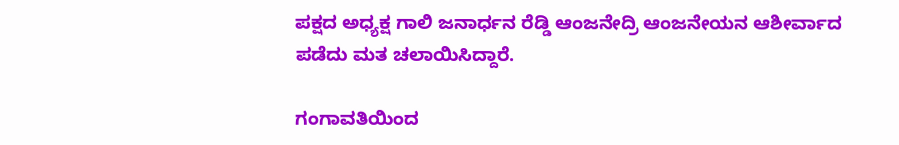ಪಕ್ಷದ ಅಧ್ಯಕ್ಷ ಗಾಲಿ ಜನಾರ್ಧನ ರೆಡ್ಡಿ ಆಂಜನೇದ್ರಿ ಆಂಜನೇಯನ ಆಶೀರ್ವಾದ ಪಡೆದು ಮತ ಚಲಾಯಿಸಿದ್ದಾರೆ.

ಗಂಗಾವತಿಯಿಂದ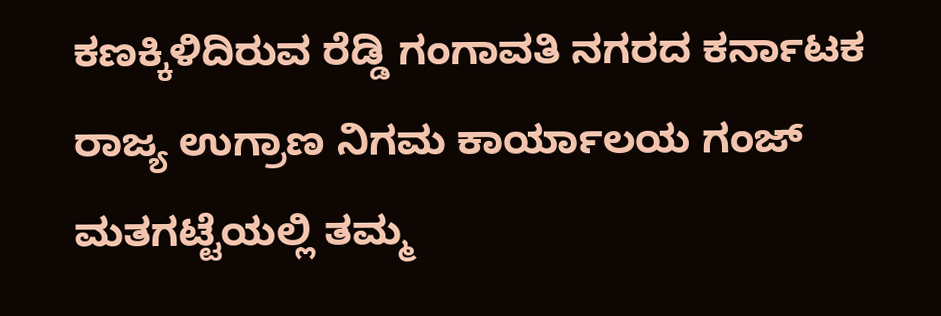ಕಣಕ್ಕಿಳಿದಿರುವ ರೆಡ್ಡಿ ಗಂಗಾವತಿ ನಗರದ ಕರ್ನಾಟಕ ರಾಜ್ಯ ಉಗ್ರಾಣ ನಿಗಮ ಕಾರ್ಯಾಲಯ ಗಂಜ್ ಮತಗಟ್ಟೆಯಲ್ಲಿ ತಮ್ಮ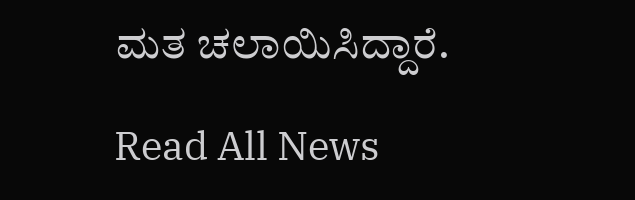ಮತ ಚಲಾಯಿಸಿದ್ದಾರೆ.

Read All News